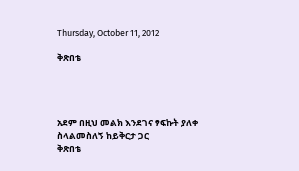Thursday, October 11, 2012

ቅጽበቴ




አደም በዚህ መልክ እንደገና ፃፍኩት ያለቀ ስላልመስለኝ ከይቅርታ ጋር
ቅጽበቴ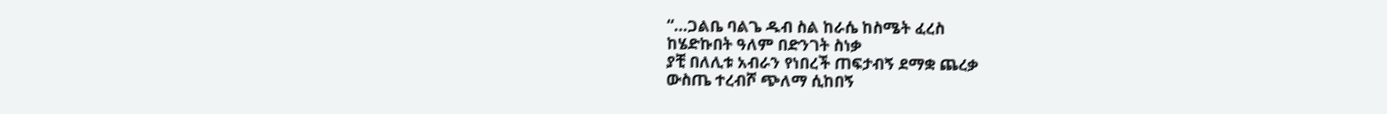“…ጋልቤ ባልጌ ዱብ ስል ከራሴ ከስሜት ፈረስ
ከሄድኩበት ዓለም በድንገት ስነቃ
ያቺ በለሊቱ አብራን የነበረች ጠፍታብኝ ደማቋ ጨረቃ
ውስጤ ተረብሾ ጭለማ ሲከበኝ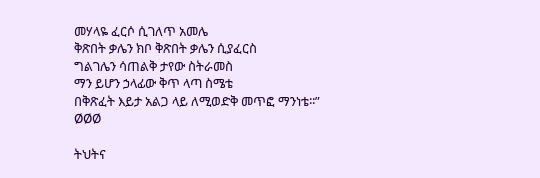መሃላዬ ፈርሶ ሲገለጥ አመሌ
ቅጽበት ቃሌን ክቦ ቅጽበት ቃሌን ሲያፈርስ
ግልገሌን ሳጠልቅ ታየው ስትራመስ
ማን ይሆን ኃላፊው ቅጥ ላጣ ስሜቴ
በቅጽፈት እይታ አልጋ ላይ ለሚወድቅ መጥፎ ማንነቴ፡፡”
ØØØ

ትህትና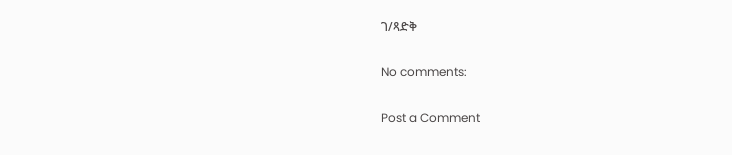ገ/ጻድቅ

No comments:

Post a Comment